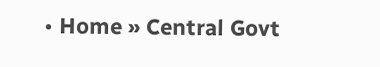• Home » Central Govt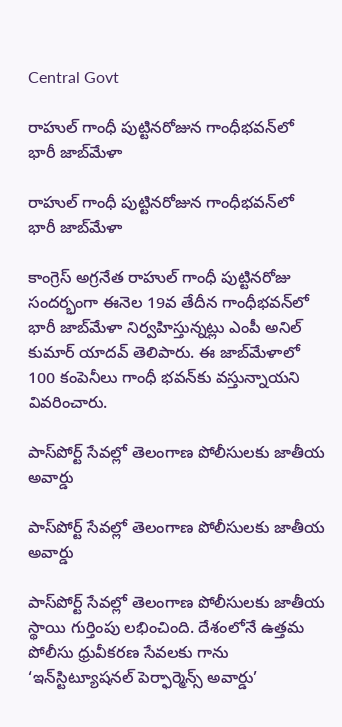Central Govt

రాహుల్ గాంధీ పుట్టినరోజున గాంధీభవన్‌లో భారీ జాబ్‌మేళా

రాహుల్ గాంధీ పుట్టినరోజున గాంధీభవన్‌లో భారీ జాబ్‌మేళా

కాంగ్రెస్ అగ్రనేత రాహుల్ గాంధీ పుట్టినరోజు సందర్భంగా ఈనెల 19వ తేదీన గాంధీభవన్‌లో భారీ జాబ్‌మేళా నిర్వహిస్తున్నట్లు ఎంపీ అనిల్ కుమార్ యాదవ్ తెలిపారు. ఈ జాబ్‌మేళాలో 100 కంపెనీలు గాంధీ భవన్‌కు వస్తున్నాయని వివరించారు.

పాస్‌పోర్ట్ సేవల్లో తెలంగాణ పోలీసులకు జాతీయ అవార్డు

పాస్‌పోర్ట్ సేవల్లో తెలంగాణ పోలీసులకు జాతీయ అవార్డు

పాస్‌పోర్ట్ సేవల్లో తెలంగాణ పోలీసులకు జాతీయ స్థాయి గుర్తింపు లభించింది. దేశంలోనే ఉత్తమ పోలీసు ధ్రువీకరణ సేవలకు గాను ‘ఇన్‌స్టిట్యూషనల్ పెర్ఫార్మెన్స్ అవార్డు’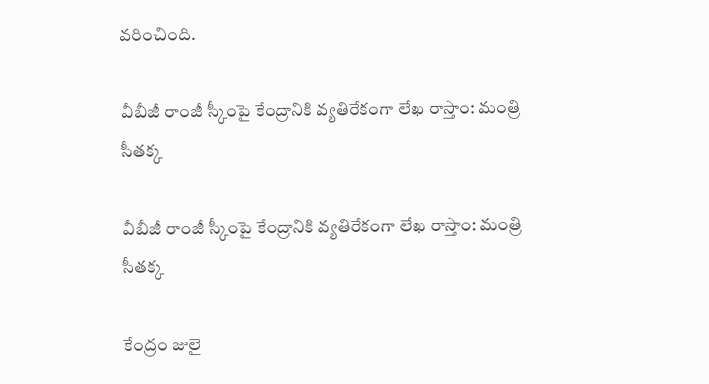వరించింది.

వీబీజీ రాంజీ స్కీంపై కేంద్రానికి వ్యతిరేకంగా లేఖ రాస్తాం: మంత్రి సీతక్క

వీబీజీ రాంజీ స్కీంపై కేంద్రానికి వ్యతిరేకంగా లేఖ రాస్తాం: మంత్రి సీతక్క

కేంద్రం జులై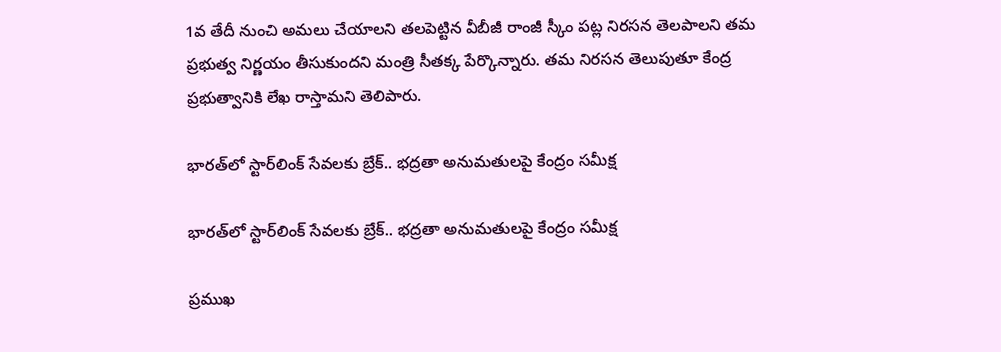1వ తేదీ నుంచి అమ‌లు చేయాల‌ని త‌ల‌పెట్టిన వీబీజీ రాంజీ స్కీం ప‌ట్ల నిర‌స‌న తెల‌పాల‌ని తమ ప్రభుత్వ నిర్ణయం తీసుకుందని మంత్రి సీతక్క పేర్కొన్నారు. త‌మ నిర‌స‌న తెలుపుతూ కేంద్ర ప్రభుత్వానికి లేఖ రాస్తామని తెలిపారు.

భారత్‌లో స్టార్‌లింక్ సేవలకు బ్రేక్.. భద్రతా అనుమతులపై కేంద్రం సమీక్ష

భారత్‌లో స్టార్‌లింక్ సేవలకు బ్రేక్.. భద్రతా అనుమతులపై కేంద్రం సమీక్ష

ప్రముఖ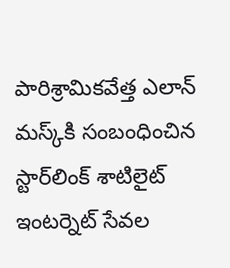పారిశ్రామికవేత్త ఎలాన్ మస్క్‌కి సంబంధించిన స్టార్‌లింక్ శాటిలైట్ ఇంటర్నెట్ సేవల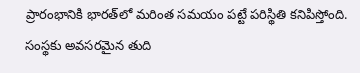ప్రారంభానికి భారత్‌లో మరింత సమయం పట్టే పరిస్థితి కనిపిస్తోంది. సంస్థకు అవసరమైన తుది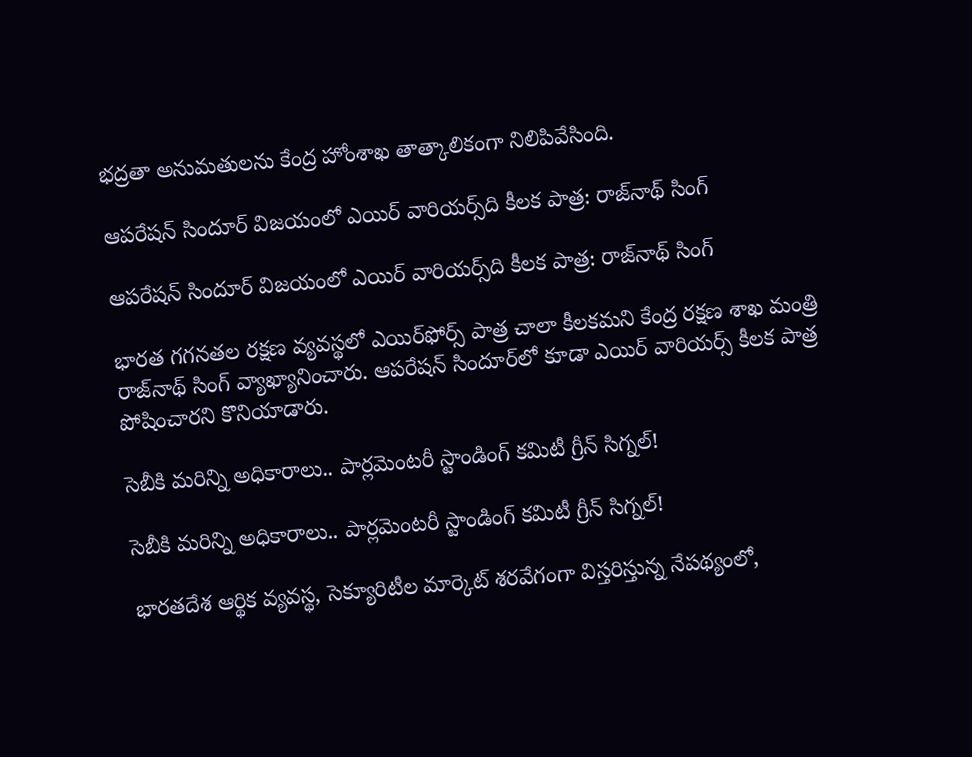భద్రతా అనుమతులను కేంద్ర హోంశాఖ తాత్కాలికంగా నిలిపివేసింది.

ఆపరేషన్ సిందూర్ విజయంలో ఎయిర్ వారియర్స్‌ది కీలక పాత్ర: రాజ్‌నాథ్ సింగ్

ఆపరేషన్ సిందూర్ విజయంలో ఎయిర్ వారియర్స్‌ది కీలక పాత్ర: రాజ్‌నాథ్ సింగ్

భారత గగనతల రక్షణ వ్యవస్థలో ఎయిర్‌ఫోర్స్ పాత్ర చాలా కీలకమని కేంద్ర రక్షణ శాఖ మంత్రి రాజ్‌నాథ్ సింగ్ వ్యాఖ్యానించారు. ఆపరేషన్ సిందూర్‌లో కూడా ఎయిర్ వారియర్స్ కీలక పాత్ర పోషించారని కొనియాడారు.

సెబీకి మరిన్ని అధికారాలు.. పార్లమెంటరీ స్టాండింగ్ కమిటీ గ్రీన్ సిగ్నల్!

సెబీకి మరిన్ని అధికారాలు.. పార్లమెంటరీ స్టాండింగ్ కమిటీ గ్రీన్ సిగ్నల్!

భారతదేశ ఆర్థిక వ్యవస్థ, సెక్యూరిటీల మార్కెట్ శరవేగంగా విస్తరిస్తున్న నేపథ్యంలో,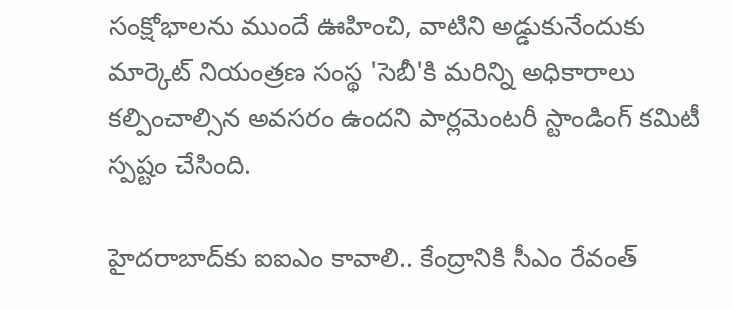సంక్షోభాలను ముందే ఊహించి, వాటిని అడ్డుకునేందుకు మార్కెట్ నియంత్రణ సంస్థ 'సెబీ'కి మరిన్ని అధికారాలు కల్పించాల్సిన అవసరం ఉందని పార్లమెంటరీ స్టాండింగ్ కమిటీ స్పష్టం చేసింది.

హైదరాబాద్‌కు ఐఐఎం కావాలి.. కేంద్రానికి సీఎం రేవంత్‌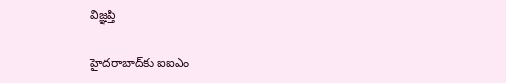విజ్ఞప్తి

హైదరాబాద్‌కు ఐఐఎం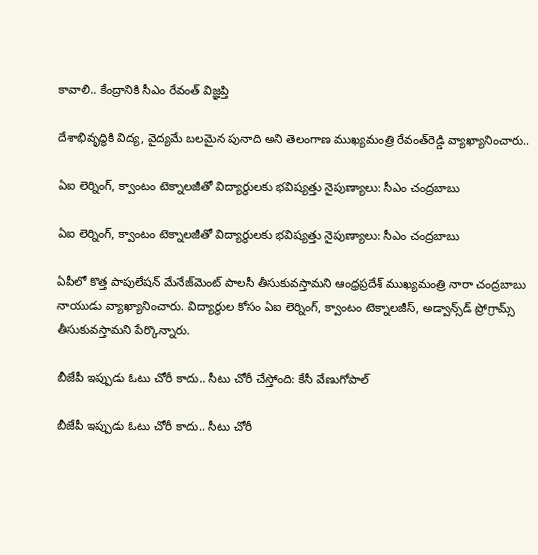కావాలి.. కేంద్రానికి సీఎం రేవంత్‌ విజ్ఞప్తి

దేశాభివృద్ధికి విద్య, వైద్యమే బలమైన పునాది అని తెలంగాణ ముఖ్యమంత్రి రేవంత్‌రెడ్డి వ్యాఖ్యానించారు..

ఏఐ లెర్నింగ్, క్వాంటం టెక్నాలజీతో విద్యార్థులకు భవిష్యత్తు నైపుణ్యాలు: సీఎం చంద్రబాబు

ఏఐ లెర్నింగ్, క్వాంటం టెక్నాలజీతో విద్యార్థులకు భవిష్యత్తు నైపుణ్యాలు: సీఎం చంద్రబాబు

ఏపీలో కొత్త పాపులేషన్‌ మేనేజ్‌మెంట్ పాలసీ తీసుకువస్తామని ఆంధ్రప్రదేశ్ ముఖ్యమంత్రి నారా చంద్రబాబు నాయుడు వ్యాఖ్యానించారు. విద్యార్థుల కోసం ఏఐ లెర్నింగ్‌, క్వాంటం టెక్నాలజీస్‌, అడ్వాన్స్‌డ్‌ ప్రోగ్రామ్స్‌ తీసుకువస్తామని పేర్కొన్నారు.

బీజేపీ ఇప్పుడు ఓటు చోరీ కాదు.. సీటు చోరీ చేస్తోంది: కేసీ వేణుగోపాల్

బీజేపీ ఇప్పుడు ఓటు చోరీ కాదు.. సీటు చోరీ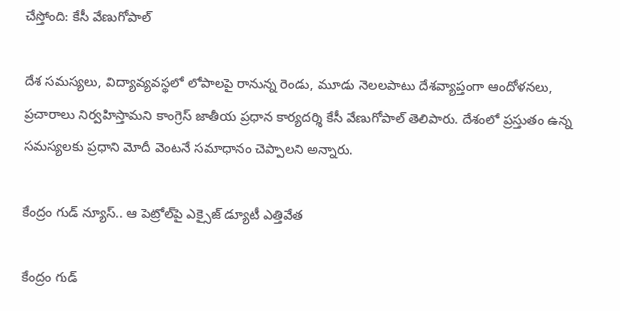చేస్తోంది: కేసీ వేణుగోపాల్

దేశ సమస్యలు, విద్యావ్యవస్థలో లోపాలపై రానున్న రెండు, మూడు నెలలపాటు దేశవ్యాప్తంగా ఆందోళనలు, ప్రచారాలు నిర్వహిస్తామని కాంగ్రెస్ జాతీయ ప్రధాన కార్యదర్శి కేసీ వేణుగోపాల్ తెలిపారు. దేశంలో ప్రస్తుతం ఉన్న సమస్యలకు ప్రధాని మోదీ వెంటనే సమాధానం చెప్పాలని అన్నారు.

కేంద్రం గుడ్ న్యూస్.. ఆ పెట్రోల్‌పై ఎక్సైజ్ డ్యూటీ ఎత్తివేత

కేంద్రం గుడ్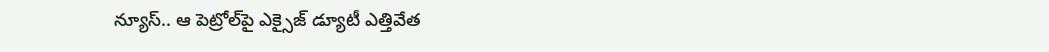న్యూస్.. ఆ పెట్రోల్‌పై ఎక్సైజ్ డ్యూటీ ఎత్తివేత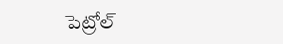పెట్రోల్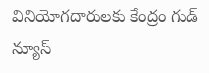వినియోగదారులకు కేంద్రం గుడ్ న్యూస్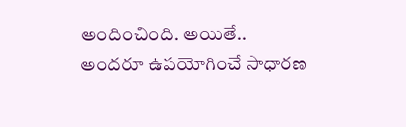అందించింది. అయితే.. అందరూ ఉపయోగించే సాధారణ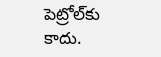పెట్రోల్‌కు కాదు.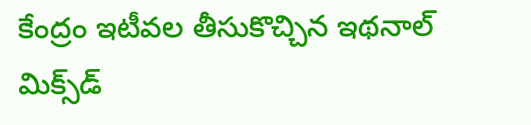కేంద్రం ఇటీవల తీసుకొచ్చిన ఇథనాల్ మిక్స్‌డ్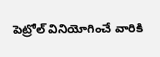పెట్రోల్ వినియోగించే వారికి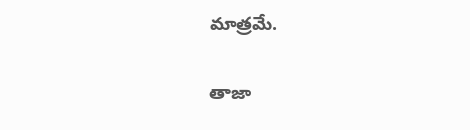మాత్రమే.

తాజా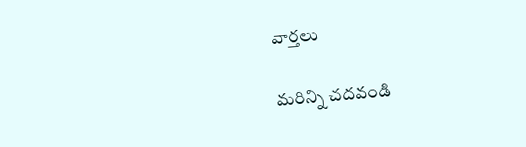వార్తలు

మరిన్ని చదవండి